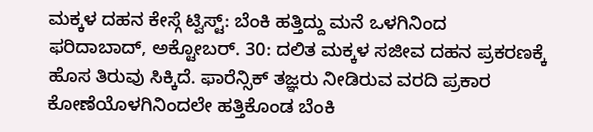ಮಕ್ಕಳ ದಹನ ಕೇಸ್ಗೆ ಟ್ವಿಸ್ಟ್: ಬೆಂಕಿ ಹತ್ತಿದ್ದು ಮನೆ ಒಳಗಿನಿಂದ
ಫರಿದಾಬಾದ್, ಅಕ್ಟೋಬರ್. 30: ದಲಿತ ಮಕ್ಕಳ ಸಜೀವ ದಹನ ಪ್ರಕರಣಕ್ಕೆ ಹೊಸ ತಿರುವು ಸಿಕ್ಕಿದೆ. ಫಾರೆನ್ಸಿಕ್ ತಜ್ಞರು ನೀಡಿರುವ ವರದಿ ಪ್ರಕಾರ ಕೋಣೆಯೊಳಗಿನಿಂದಲೇ ಹತ್ತಿಕೊಂಡ ಬೆಂಕಿ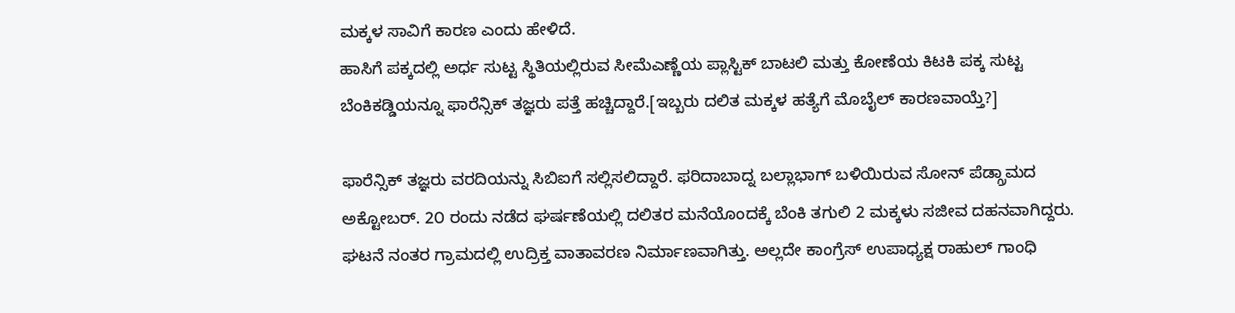ಮಕ್ಕಳ ಸಾವಿಗೆ ಕಾರಣ ಎಂದು ಹೇಳಿದೆ.
ಹಾಸಿಗೆ ಪಕ್ಕದಲ್ಲಿ ಅರ್ಧ ಸುಟ್ಟ ಸ್ಥಿತಿಯಲ್ಲಿರುವ ಸೀಮೆಎಣ್ಣೆಯ ಪ್ಲಾಸ್ಟಿಕ್ ಬಾಟಲಿ ಮತ್ತು ಕೋಣೆಯ ಕಿಟಕಿ ಪಕ್ಕ ಸುಟ್ಟ ಬೆಂಕಿಕಡ್ಡಿಯನ್ನೂ ಫಾರೆನ್ಸಿಕ್ ತಜ್ಞರು ಪತ್ತೆ ಹಚ್ಚಿದ್ದಾರೆ.[ಇಬ್ಬರು ದಲಿತ ಮಕ್ಕಳ ಹತ್ಯೆಗೆ ಮೊಬೈಲ್ ಕಾರಣವಾಯ್ತೆ?]

ಫಾರೆನ್ಸಿಕ್ ತಜ್ಞರು ವರದಿಯನ್ನು ಸಿಬಿಐಗೆ ಸಲ್ಲಿಸಲಿದ್ದಾರೆ. ಫರಿದಾಬಾದ್ನ ಬಲ್ಲಾಭಾಗ್ ಬಳಿಯಿರುವ ಸೋನ್ ಪೆಡ್ಗ್ರಾಮದ ಅಕ್ಟೋಬರ್. 2೦ ರಂದು ನಡೆದ ಘರ್ಷಣೆಯಲ್ಲಿ ದಲಿತರ ಮನೆಯೊಂದಕ್ಕೆ ಬೆಂಕಿ ತಗುಲಿ 2 ಮಕ್ಕಳು ಸಜೀವ ದಹನವಾಗಿದ್ದರು. ಘಟನೆ ನಂತರ ಗ್ರಾಮದಲ್ಲಿ ಉದ್ರಿಕ್ತ ವಾತಾವರಣ ನಿರ್ಮಾಣವಾಗಿತ್ತು. ಅಲ್ಲದೇ ಕಾಂಗ್ರೆಸ್ ಉಪಾಧ್ಯಕ್ಷ ರಾಹುಲ್ ಗಾಂಧಿ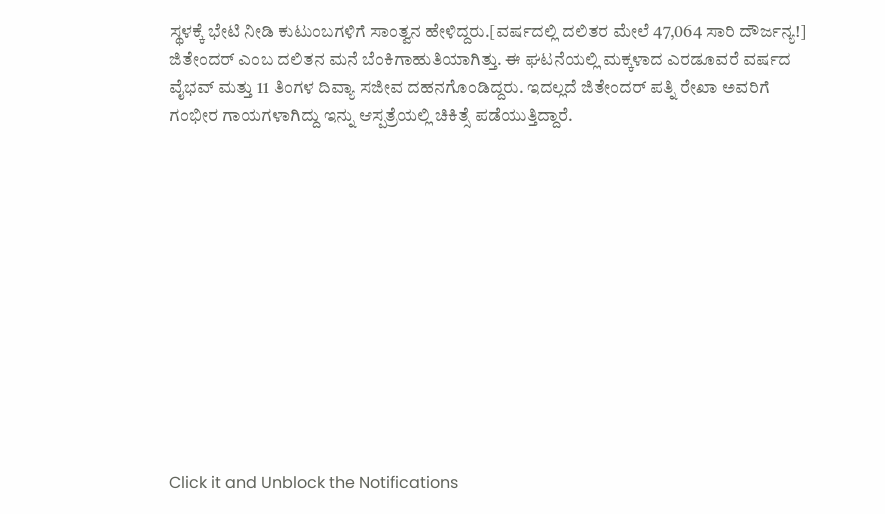ಸ್ಥಳಕ್ಕೆ ಭೇಟಿ ನೀಡಿ ಕುಟುಂಬಗಳಿಗೆ ಸಾಂತ್ವನ ಹೇಳಿದ್ದರು.[ವರ್ಷದಲ್ಲಿ ದಲಿತರ ಮೇಲೆ 47,064 ಸಾರಿ ದೌರ್ಜನ್ಯ!]
ಜಿತೇಂದರ್ ಎಂಬ ದಲಿತನ ಮನೆ ಬೆಂಕಿಗಾಹುತಿಯಾಗಿತ್ತು. ಈ ಘಟನೆಯಲ್ಲಿ ಮಕ್ಕಳಾದ ಎರಡೂವರೆ ವರ್ಷದ ವೈಭವ್ ಮತ್ತು 11 ತಿಂಗಳ ದಿವ್ಯಾ ಸಜೀವ ದಹನಗೊಂಡಿದ್ದರು. ಇದಲ್ಲದೆ ಜಿತೇಂದರ್ ಪತ್ನಿ ರೇಖಾ ಅವರಿಗೆ ಗಂಭೀರ ಗಾಯಗಳಾಗಿದ್ದು ಇನ್ನು ಆಸ್ಪತ್ರೆಯಲ್ಲಿ ಚಿಕಿತ್ಸೆ ಪಡೆಯುತ್ತಿದ್ದಾರೆ.












Click it and Unblock the Notifications